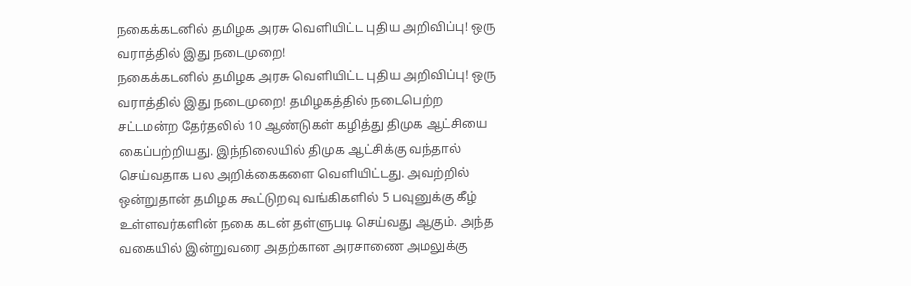நகைக்கடனில் தமிழக அரசு வெளியிட்ட புதிய அறிவிப்பு! ஒரு வராத்தில் இது நடைமுறை!
நகைக்கடனில் தமிழக அரசு வெளியிட்ட புதிய அறிவிப்பு! ஒரு வராத்தில் இது நடைமுறை! தமிழகத்தில் நடைபெற்ற சட்டமன்ற தேர்தலில் 10 ஆண்டுகள் கழித்து திமுக ஆட்சியை கைப்பற்றியது. இந்நிலையில் திமுக ஆட்சிக்கு வந்தால் செய்வதாக பல அறிக்கைகளை வெளியிட்டது. அவற்றில் ஒன்றுதான் தமிழக கூட்டுறவு வங்கிகளில் 5 பவுனுக்கு கீழ் உள்ளவர்களின் நகை கடன் தள்ளுபடி செய்வது ஆகும். அந்த வகையில் இன்றுவரை அதற்கான அரசாணை அமலுக்கு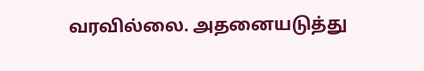வரவில்லை. அதனையடுத்து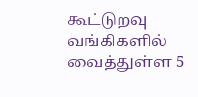கூட்டுறவு வங்கிகளில் வைத்துள்ள 5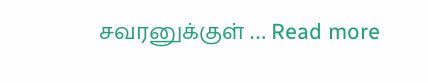சவரனுக்குள் … Read more